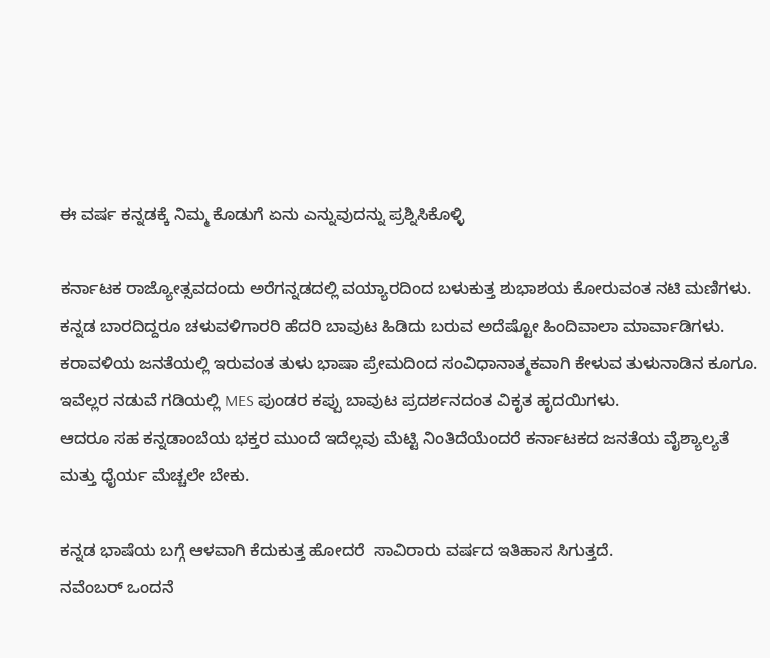ಈ ವರ್ಷ ಕನ್ನಡಕ್ಕೆ ನಿಮ್ಮ ಕೊಡುಗೆ ಏನು ಎನ್ನುವುದನ್ನು ಪ್ರಶ್ನಿಸಿಕೊಳ್ಳಿ

ಕರ್ನಾಟಕ ರಾಜ್ಯೋತ್ಸವದಂದು ಅರೆಗನ್ನಡದಲ್ಲಿ ವಯ್ಯಾರದಿಂದ ಬಳುಕುತ್ತ ಶುಭಾಶಯ ಕೋರುವಂತ ನಟಿ ಮಣಿಗಳು.
ಕನ್ನಡ ಬಾರದಿದ್ದರೂ ಚಳುವಳಿಗಾರರಿ ಹೆದರಿ ಬಾವುಟ ಹಿಡಿದು ಬರುವ ಅದೆಷ್ಟೋ ಹಿಂದಿವಾಲಾ ಮಾರ್ವಾಡಿಗಳು.
ಕರಾವಳಿಯ ಜನತೆಯಲ್ಲಿ ಇರುವಂತ ತುಳು ಭಾಷಾ ಪ್ರೇಮದಿಂದ ಸಂವಿಧಾನಾತ್ಮಕವಾಗಿ ಕೇಳುವ ತುಳುನಾಡಿನ ಕೂಗೂ.
ಇವೆಲ್ಲರ ನಡುವೆ ಗಡಿಯಲ್ಲಿ MES ಪುಂಡರ ಕಪ್ಪು ಬಾವುಟ ಪ್ರದರ್ಶನದಂತ ವಿಕೃತ ಹೃದಯಿಗಳು.
ಆದರೂ ಸಹ ಕನ್ನಡಾಂಬೆಯ ಭಕ್ತರ ಮುಂದೆ ಇದೆಲ್ಲವು ಮೆಟ್ಟಿ ನಿಂತಿದೆಯೆಂದರೆ ಕರ್ನಾಟಕದ ಜನತೆಯ ವೈಶ್ಯಾಲ್ಯತೆ ಮತ್ತು ಧೈರ್ಯ ಮೆಚ್ಚಲೇ ಬೇಕು.

ಕನ್ನಡ ಭಾಷೆಯ ಬಗ್ಗೆ ಆಳವಾಗಿ ಕೆದುಕುತ್ತ ಹೋದರೆ  ಸಾವಿರಾರು ವರ್ಷದ ಇತಿಹಾಸ ಸಿಗುತ್ತದೆ.
ನವೆಂಬರ್ ಒಂದನೆ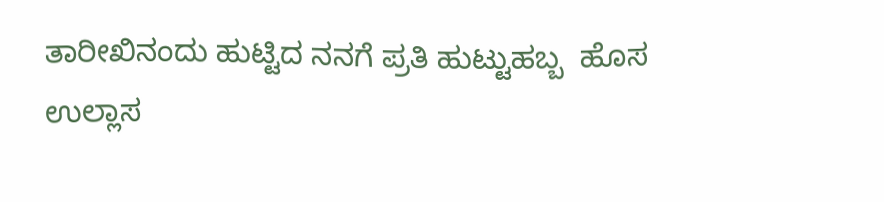ತಾರೀಖಿನಂದು ಹುಟ್ಟಿದ ನನಗೆ ಪ್ರತಿ ಹುಟ್ಟುಹಬ್ಬ  ಹೊಸ ಉಲ್ಲಾಸ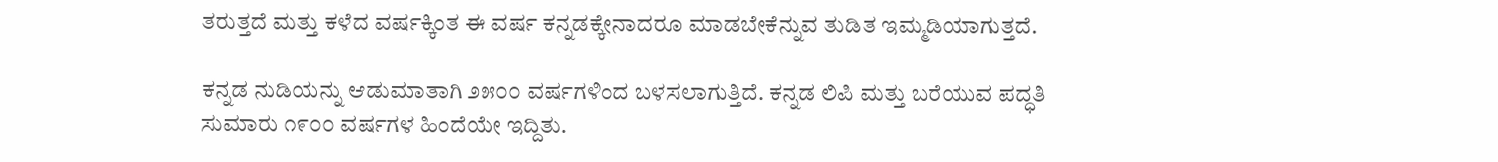ತರುತ್ತದೆ ಮತ್ತು ಕಳೆದ ವರ್ಷಕ್ಕಿಂತ ಈ ವರ್ಷ ಕನ್ನಡಕ್ಕೇನಾದರೂ ಮಾಡಬೇಕೆನ್ನುವ ತುಡಿತ ಇಮ್ಮಡಿಯಾಗುತ್ತದೆ.

ಕನ್ನಡ ನುಡಿಯನ್ನು ಆಡುಮಾತಾಗಿ ೨೫೦೦ ವರ್ಷಗಳಿಂದ ಬಳಸಲಾಗುತ್ತಿದೆ. ಕನ್ನಡ ಲಿಪಿ ಮತ್ತು ಬರೆಯುವ ಪದ್ಧತಿ ಸುಮಾರು ೧೯೦೦ ವರ್ಷಗಳ ಹಿಂದೆಯೇ ಇದ್ದಿತು.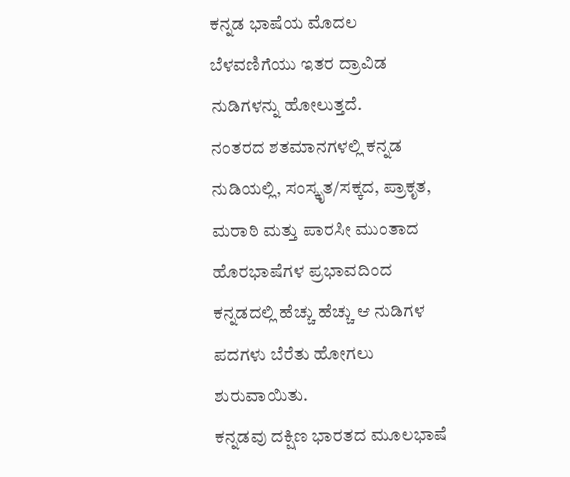ಕನ್ನಡ ಭಾಷೆಯ ಮೊದಲ ಬೆಳವಣಿಗೆಯು ಇತರ ದ್ರಾವಿಡ ನುಡಿಗಳನ್ನು ಹೋಲುತ್ತದೆ.
ನಂತರದ ಶತಮಾನಗಳಲ್ಲಿ ಕನ್ನಡ ನುಡಿಯಲ್ಲಿ, ಸಂಸ್ಕೃತ/ಸಕ್ಕದ, ಪ್ರಾಕೃತ, ಮರಾಠಿ ಮತ್ತು ಪಾರಸೀ ಮುಂತಾದ ಹೊರಭಾಷೆಗಳ ಪ್ರಭಾವದಿಂದ ಕನ್ನಡದಲ್ಲಿ ಹೆಚ್ಚು ಹೆಚ್ಚು ಆ ನುಡಿಗಳ ಪದಗಳು ಬೆರೆತು ಹೋಗಲು ಶುರುವಾಯಿತು.
ಕನ್ನಡವು ದಕ್ಷಿಣ ಭಾರತದ ಮೂಲಭಾಷೆ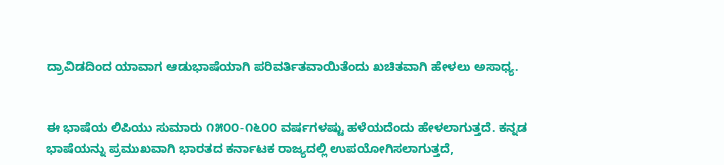ದ್ರಾವಿಡದಿಂದ ಯಾವಾಗ ಆಡುಭಾಷೆಯಾಗಿ ಪರಿವರ್ತಿತವಾಯಿತೆಂದು ಖಚಿತವಾಗಿ ಹೇಳಲು ಅಸಾಧ್ಯ.


ಈ ಭಾಷೆಯ ಲಿಪಿಯು ಸುಮಾರು ೧೫೦೦-೧೬೦೦ ವರ್ಷಗಳಷ್ಟು ಹಳೆಯದೆಂದು ಹೇಳಲಾಗುತ್ತದೆ. ಕನ್ನಡ ಭಾಷೆಯನ್ನು ಪ್ರಮುಖವಾಗಿ ಭಾರತದ ಕರ್ನಾಟಕ ರಾಜ್ಯದಲ್ಲಿ ಉಪಯೋಗಿಸಲಾಗುತ್ತದೆ,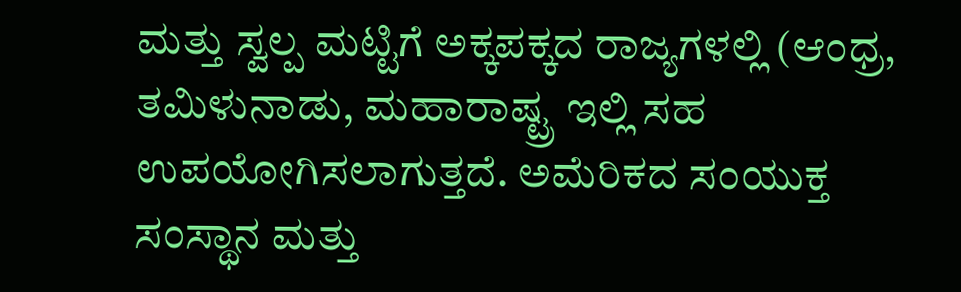ಮತ್ತು ಸ್ವಲ್ಪ ಮಟ್ಟಿಗೆ ಅಕ್ಕಪಕ್ಕದ ರಾಜ್ಯಗಳಲ್ಲಿ (ಆಂಧ್ರ, ತಮಿಳುನಾಡು, ಮಹಾರಾಷ್ಟ್ರ ಇಲ್ಲಿ ಸಹ ಉಪಯೋಗಿಸಲಾಗುತ್ತದೆ. ಅಮೆರಿಕದ ಸಂಯುಕ್ತ ಸಂಸ್ಥಾನ ಮತ್ತು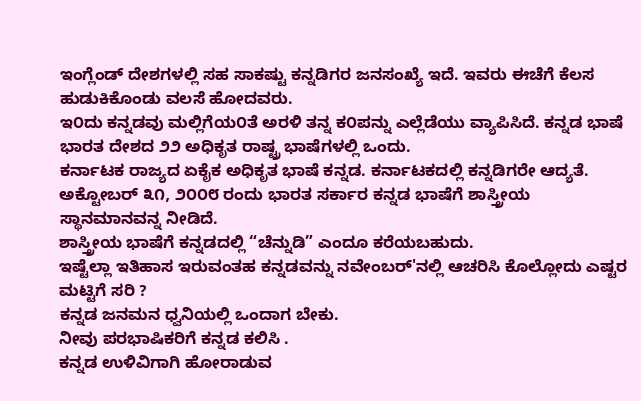ಇಂಗ್ಲೆಂಡ್ ದೇಶಗಳಲ್ಲಿ ಸಹ ಸಾಕಷ್ಟು ಕನ್ನಡಿಗರ ಜನಸಂಖ್ಯೆ ಇದೆ. ಇವರು ಈಚೆಗೆ ಕೆಲಸ ಹುಡುಕಿಕೊಂಡು ವಲಸೆ ಹೋದವರು.
ಇ೦ದು ಕನ್ನಡವು ಮಲ್ಲಿಗೆಯ೦ತೆ ಅರಳಿ ತನ್ನ ಕ೦ಪನ್ನು ಎಲ್ಲೆಡೆಯು ವ್ಯಾಪಿಸಿದೆ. ಕನ್ನಡ ಭಾಷೆ ಭಾರತ ದೇಶದ ೨೨ ಅಧಿಕೃತ ರಾಷ್ಟ್ರ ಭಾಷೆಗಳಲ್ಲಿ ಒಂದು.
ಕರ್ನಾಟಕ ರಾಜ್ಯದ ಏಕೈಕ ಅಧಿಕೃತ ಭಾಷೆ ಕನ್ನಡ. ಕರ್ನಾಟಕದಲ್ಲಿ ಕನ್ನಡಿಗರೇ ಆದ್ಯತೆ.
ಅಕ್ಟೋಬರ್ ೩೧, ೨೦೦೮ ರಂದು ಭಾರತ ಸರ್ಕಾರ ಕನ್ನಡ ಭಾಷೆಗೆ ಶಾಸ್ತ್ರೀಯ ಸ್ಥಾನಮಾನವನ್ನ ನೀಡಿದೆ.
ಶಾಸ್ತ್ರೀಯ ಭಾಷೆಗೆ ಕನ್ನಡದಲ್ಲಿ “ಚೆನ್ನುಡಿ” ಎಂದೂ ಕರೆಯಬಹುದು.
ಇಷ್ಟೆಲ್ಲಾ ಇತಿಹಾಸ ಇರುವಂತಹ ಕನ್ನಡವನ್ನು ನವೇಂಬರ್'ನಲ್ಲಿ ಆಚರಿಸಿ ಕೊಲ್ಲೋದು ಎಷ್ಟರ ಮಟ್ಟಿಗೆ ಸರಿ ?
ಕನ್ನಡ ಜನಮನ ಧ್ವನಿಯಲ್ಲಿ ಒಂದಾಗ ಬೇಕು.
ನೀವು ಪರಭಾಷಿಕರಿಗೆ ಕನ್ನಡ ಕಲಿಸಿ .
ಕನ್ನಡ ಉಳಿವಿಗಾಗಿ ಹೋರಾಡುವ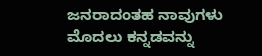ಜನರಾದಂತಹ ನಾವುಗಳು ಮೊದಲು ಕನ್ನಡವನ್ನು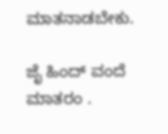ಮಾತನಾಡಬೇಕು.

ಜೈ ಹಿಂದ್ ವಂದೆ ಮಾತರಂ .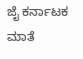ಜೈ ಕರ್ನಾಟಕ ಮಾತೆ